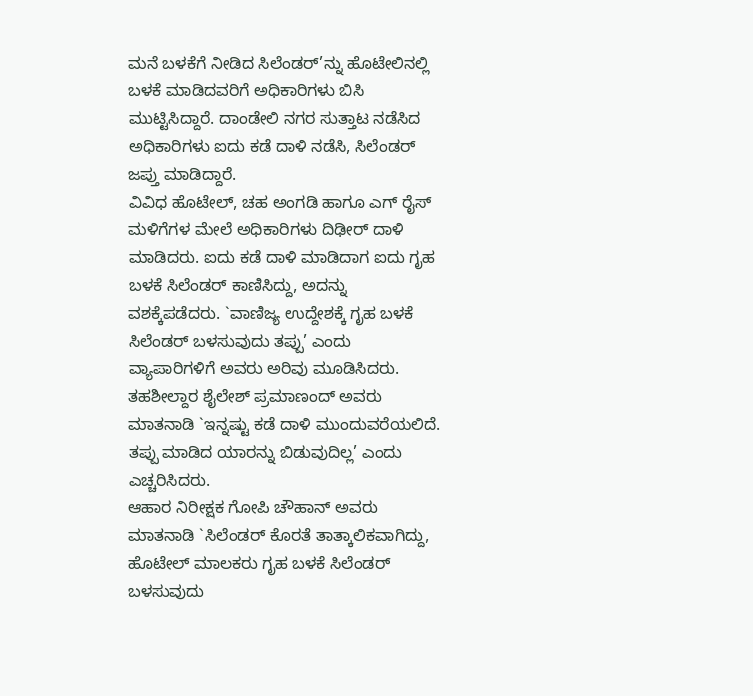ಮನೆ ಬಳಕೆಗೆ ನೀಡಿದ ಸಿಲೆಂಡರ್’ನ್ನು ಹೊಟೇಲಿನಲ್ಲಿ ಬಳಕೆ ಮಾಡಿದವರಿಗೆ ಅಧಿಕಾರಿಗಳು ಬಿಸಿ ಮುಟ್ಟಿಸಿದ್ದಾರೆ. ದಾಂಡೇಲಿ ನಗರ ಸುತ್ತಾಟ ನಡೆಸಿದ ಅಧಿಕಾರಿಗಳು ಐದು ಕಡೆ ದಾಳಿ ನಡೆಸಿ, ಸಿಲೆಂಡರ್ ಜಪ್ತು ಮಾಡಿದ್ದಾರೆ.
ವಿವಿಧ ಹೊಟೇಲ್, ಚಹ ಅಂಗಡಿ ಹಾಗೂ ಎಗ್ ರೈಸ್ ಮಳಿಗೆಗಳ ಮೇಲೆ ಅಧಿಕಾರಿಗಳು ದಿಢೀರ್ ದಾಳಿ ಮಾಡಿದರು. ಐದು ಕಡೆ ದಾಳಿ ಮಾಡಿದಾಗ ಐದು ಗೃಹ ಬಳಕೆ ಸಿಲೆಂಡರ್ ಕಾಣಿಸಿದ್ದು, ಅದನ್ನು ವಶಕ್ಕೆಪಡೆದರು. `ವಾಣಿಜ್ಯ ಉದ್ದೇಶಕ್ಕೆ ಗೃಹ ಬಳಕೆ ಸಿಲೆಂಡರ್ ಬಳಸುವುದು ತಪ್ಪು’ ಎಂದು ವ್ಯಾಪಾರಿಗಳಿಗೆ ಅವರು ಅರಿವು ಮೂಡಿಸಿದರು. ತಹಶೀಲ್ದಾರ ಶೈಲೇಶ್ ಪ್ರಮಾಣಂದ್ ಅವರು ಮಾತನಾಡಿ `ಇನ್ನಷ್ಟು ಕಡೆ ದಾಳಿ ಮುಂದುವರೆಯಲಿದೆ. ತಪ್ಪು ಮಾಡಿದ ಯಾರನ್ನು ಬಿಡುವುದಿಲ್ಲ’ ಎಂದು ಎಚ್ಚರಿಸಿದರು.
ಆಹಾರ ನಿರೀಕ್ಷಕ ಗೋಪಿ ಚೌಹಾನ್ ಅವರು ಮಾತನಾಡಿ `ಸಿಲೆಂಡರ್ ಕೊರತೆ ತಾತ್ಕಾಲಿಕವಾಗಿದ್ದು, ಹೊಟೇಲ್ ಮಾಲಕರು ಗೃಹ ಬಳಕೆ ಸಿಲೆಂಡರ್ ಬಳಸುವುದು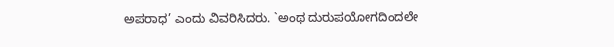ಅಪರಾಧ’ ಎಂದು ವಿವರಿಸಿದರು. `ಅಂಥ ದುರುಪಯೋಗದಿಂದಲೇ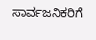ಸಾರ್ವಜನಿಕರಿಗೆ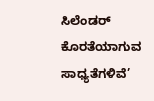ಸಿಲೆಂಡರ್ ಕೊರತೆಯಾಗುವ ಸಾಧ್ಯತೆಗಳಿವೆ’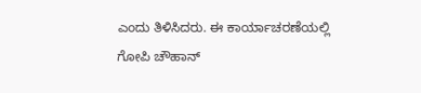ಎಂದು ತಿಳಿಸಿದರು. ಈ ಕಾರ್ಯಾಚರಣೆಯಲ್ಲಿ ಗೋಪಿ ಚೌಹಾನ್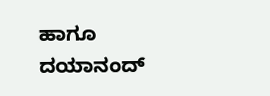ಹಾಗೂ ದಯಾನಂದ್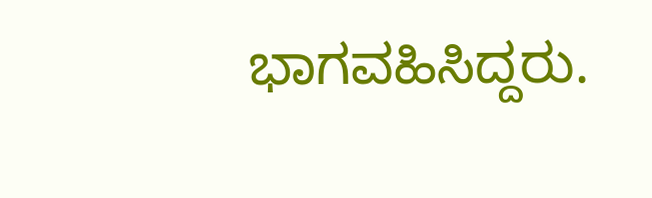ಭಾಗವಹಿಸಿದ್ದರು.